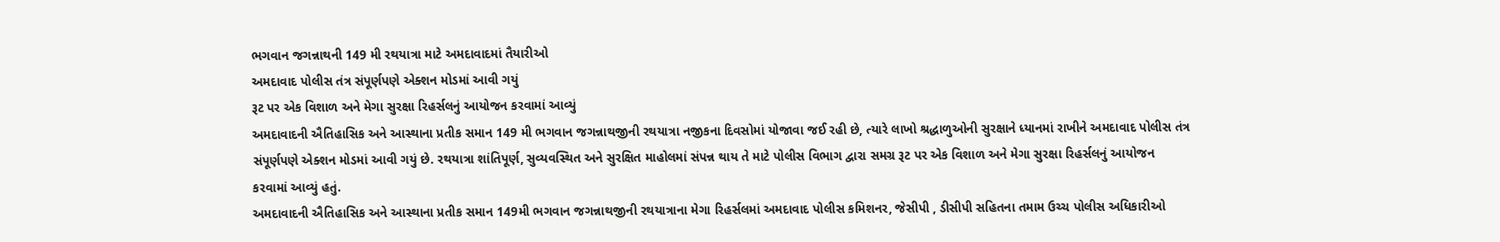ભગવાન જગન્નાથની 149 મી રથયાત્રા માટે અમદાવાદમાં તૈયારીઓ
અમદાવાદ પોલીસ તંત્ર સંપૂર્ણપણે એક્શન મોડમાં આવી ગયું
રૂટ પર એક વિશાળ અને મેગા સુરક્ષા રિહર્સલનું આયોજન કરવામાં આવ્યું
અમદાવાદની ઐતિહાસિક અને આસ્થાના પ્રતીક સમાન 149 મી ભગવાન જગન્નાથજીની રથયાત્રા નજીકના દિવસોમાં યોજાવા જઈ રહી છે, ત્યારે લાખો શ્રદ્ધાળુઓની સુરક્ષાને ધ્યાનમાં રાખીને અમદાવાદ પોલીસ તંત્ર સંપૂર્ણપણે એક્શન મોડમાં આવી ગયું છે. રથયાત્રા શાંતિપૂર્ણ, સુવ્યવસ્થિત અને સુરક્ષિત માહોલમાં સંપન્ન થાય તે માટે પોલીસ વિભાગ દ્વારા સમગ્ર રૂટ પર એક વિશાળ અને મેગા સુરક્ષા રિહર્સલનું આયોજન કરવામાં આવ્યું હતું.
અમદાવાદની ઐતિહાસિક અને આસ્થાના પ્રતીક સમાન 149મી ભગવાન જગન્નાથજીની રથયાત્રાના મેગા રિહર્સલમાં અમદાવાદ પોલીસ કમિશનર, જેસીપી , ડીસીપી સહિતના તમામ ઉચ્ચ પોલીસ અધિકારીઓ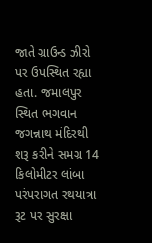જાતે ગ્રાઉન્ડ ઝીરો પર ઉપસ્થિત રહ્યા હતા. જમાલપુર સ્થિત ભગવાન જગન્નાથ મંદિરથી શરૂ કરીને સમગ્ર 14 કિલોમીટર લાંબા પરંપરાગત રથયાત્રા રૂટ પર સુરક્ષા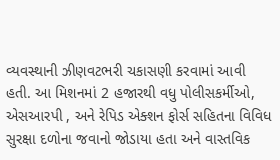વ્યવસ્થાની ઝીણવટભરી ચકાસણી કરવામાં આવી હતી. આ મિશનમાં 2 હજારથી વધુ પોલીસકર્મીઓ, એસઆરપી , અને રેપિડ એક્શન ફોર્સ સહિતના વિવિધ સુરક્ષા દળોના જવાનો જોડાયા હતા અને વાસ્તવિક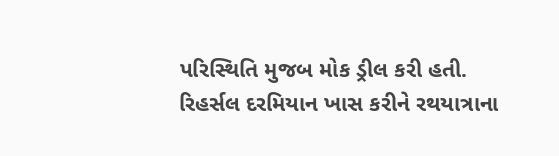પરિસ્થિતિ મુજબ મોક ડ્રીલ કરી હતી.
રિહર્સલ દરમિયાન ખાસ કરીને રથયાત્રાના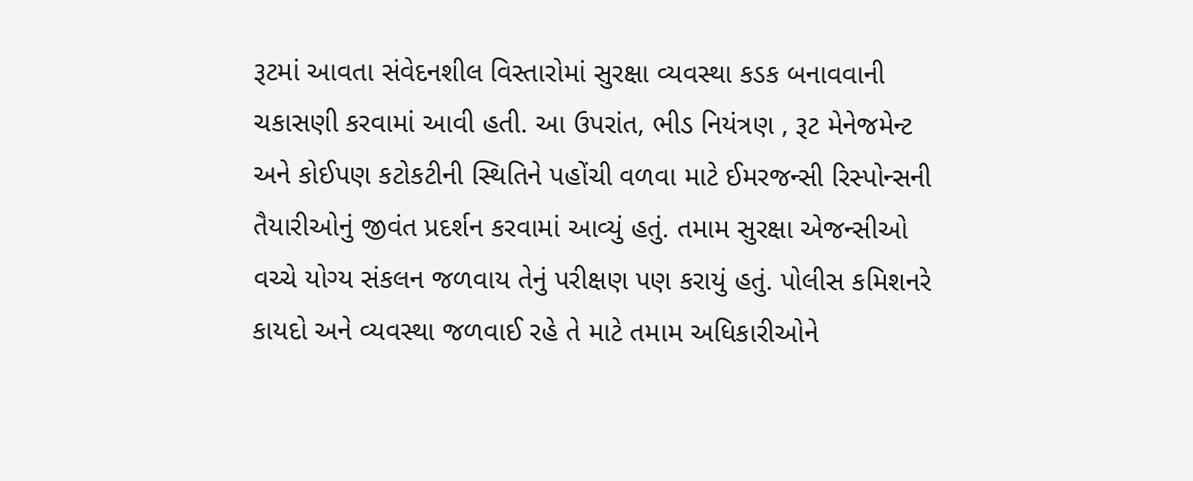રૂટમાં આવતા સંવેદનશીલ વિસ્તારોમાં સુરક્ષા વ્યવસ્થા કડક બનાવવાની ચકાસણી કરવામાં આવી હતી. આ ઉપરાંત, ભીડ નિયંત્રણ , રૂટ મેનેજમેન્ટ અને કોઈપણ કટોકટીની સ્થિતિને પહોંચી વળવા માટે ઈમરજન્સી રિસ્પોન્સની તૈયારીઓનું જીવંત પ્રદર્શન કરવામાં આવ્યું હતું. તમામ સુરક્ષા એજન્સીઓ વચ્ચે યોગ્ય સંકલન જળવાય તેનું પરીક્ષણ પણ કરાયું હતું. પોલીસ કમિશનરે કાયદો અને વ્યવસ્થા જળવાઈ રહે તે માટે તમામ અધિકારીઓને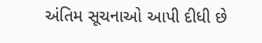અંતિમ સૂચનાઓ આપી દીધી છે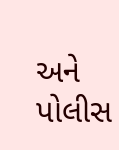અને પોલીસ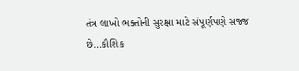તંત્ર લાખો ભક્તોની સુરક્ષા માટે સંપૂર્ણપણે સજ્જ છે…કૌશિક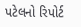પટેલનો રિપોર્ટ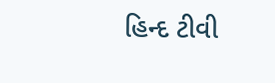હિન્દ ટીવી